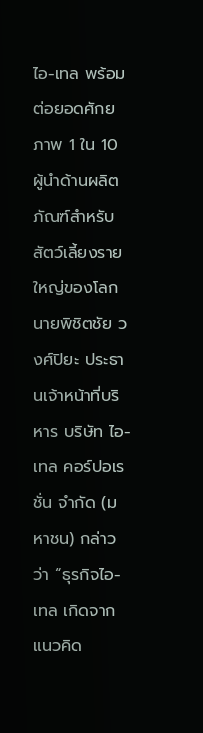ไอ-เทล พร้อมต่อยอดศักยภาพ 1 ใน 10 ผู้นำด้านผลิตภัณฑ์สำหรับสัตว์เลี้ยงรายใหญ่ของโลก
นายพิชิตชัย วงศ์ปิยะ ประธานเจ้าหน้าที่บริหาร บริษัท ไอ-เทล คอร์ปอเรชั่น จำกัด (มหาชน) กล่าวว่า “ธุรกิจไอ-เทล เกิดจากแนวคิด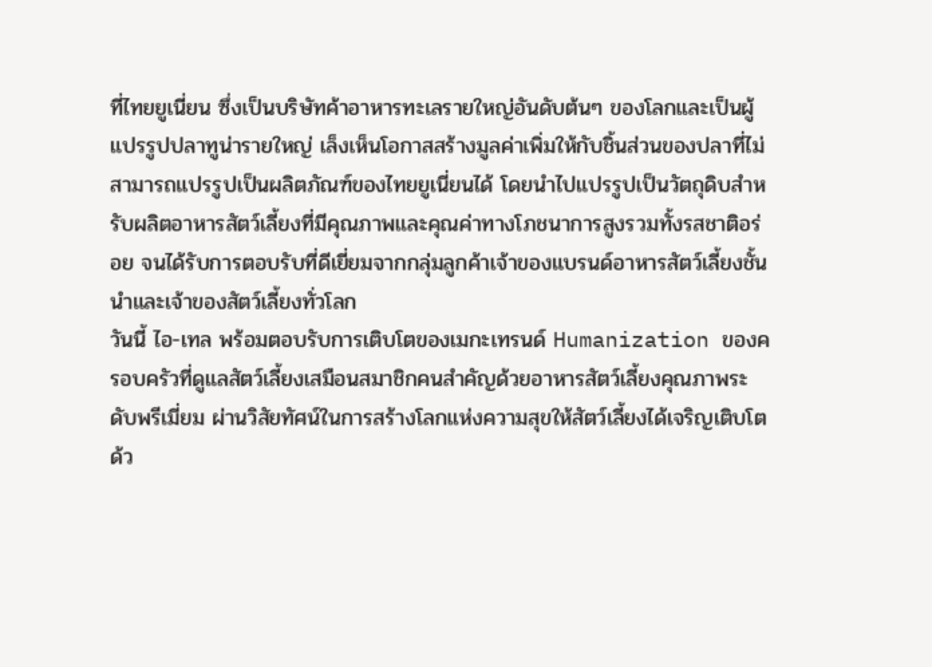ที่ไทยยูเนี่ยน ซึ่งเป็นบริษัทค้าอาหารทะเลรายใหญ่อันดับต้นๆ ของโลกและเป็นผู้แปรรูปปลาทูน่ารายใหญ่ เล็งเห็นโอกาสสร้างมูลค่าเพิ่มให้กับชิ้นส่วนของปลาที่ไม่สามารถแปรรูปเป็นผลิตภัณฑ์ของไทยยูเนี่ยนได้ โดยนำไปแปรรูปเป็นวัตถุดิบสำหรับผลิตอาหารสัตว์เลี้ยงที่มีคุณภาพและคุณค่าทางโภชนาการสูงรวมทั้งรสชาติอร่อย จนได้รับการตอบรับที่ดีเยี่ยมจากกลุ่มลูกค้าเจ้าของแบรนด์อาหารสัตว์เลี้ยงชั้นนำและเจ้าของสัตว์เลี้ยงทั่วโลก
วันนี้ ไอ-เทล พร้อมตอบรับการเติบโตของเมกะเทรนด์ Humanization ของครอบครัวที่ดูแลสัตว์เลี้ยงเสมือนสมาชิกคนสำคัญด้วยอาหารสัตว์เลี้ยงคุณภาพระดับพรีเมี่ยม ผ่านวิสัยทัศน์ในการสร้างโลกแห่งความสุขให้สัตว์เลี้ยงได้เจริญเติบโตด้ว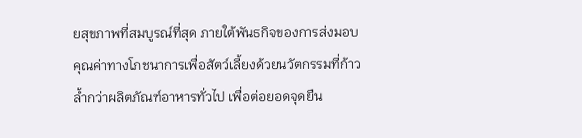ยสุขภาพที่สมบูรณ์ที่สุด ภายใต้พันธกิจของการส่งมอบคุณค่าทางโภชนาการเพื่อสัตว์เลี้ยงด้วยนวัตกรรมที่ก้าวล้ำกว่าผลิตภัณฑ์อาหารทั่วไป เพื่อต่อยอดจุดยืน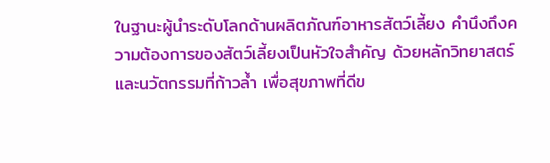ในฐานะผู้นำระดับโลกด้านผลิตภัณฑ์อาหารสัตว์เลี้ยง คำนึงถึงความต้องการของสัตว์เลี้ยงเป็นหัวใจสำคัญ ด้วยหลักวิทยาสตร์และนวัตกรรมที่ก้าวล้ำ เพื่อสุขภาพที่ดีข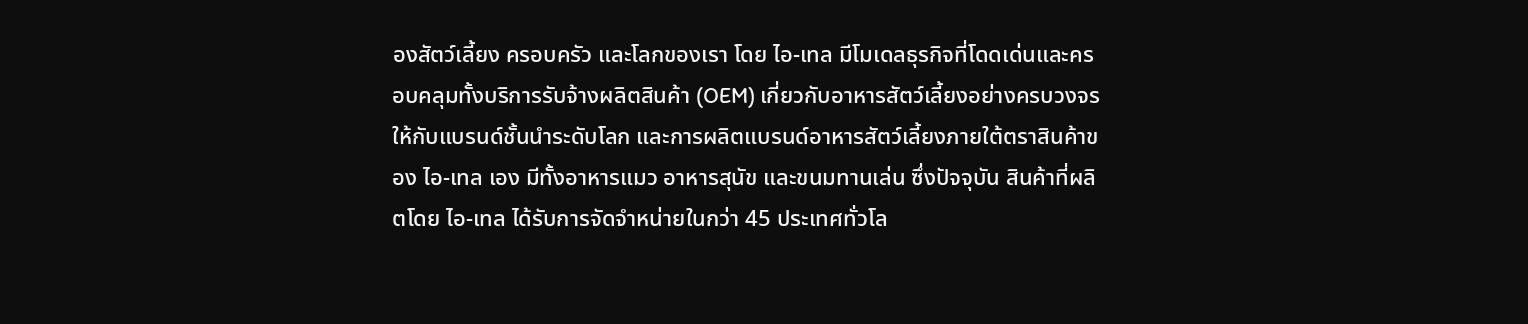องสัตว์เลี้ยง ครอบครัว และโลกของเรา โดย ไอ-เทล มีโมเดลธุรกิจที่โดดเด่นและครอบคลุมทั้งบริการรับจ้างผลิตสินค้า (OEM) เกี่ยวกับอาหารสัตว์เลี้ยงอย่างครบวงจรให้กับแบรนด์ชั้นนำระดับโลก และการผลิตแบรนด์อาหารสัตว์เลี้ยงภายใต้ตราสินค้าของ ไอ-เทล เอง มีทั้งอาหารแมว อาหารสุนัข และขนมทานเล่น ซึ่งปัจจุบัน สินค้าที่ผลิตโดย ไอ-เทล ได้รับการจัดจำหน่ายในกว่า 45 ประเทศทั่วโล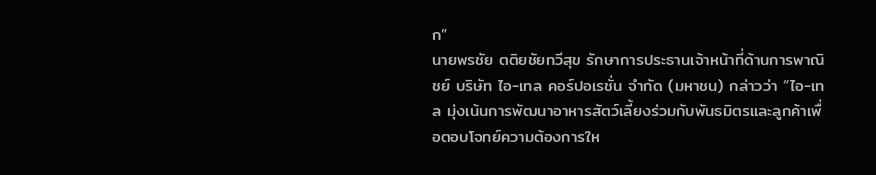ก”
นายพรชัย ตติยชัยทวีสุข รักษาการประธานเจ้าหน้าที่ด้านการพาณิชย์ บริษัท ไอ-เทล คอร์ปอเรชั่น จำกัด (มหาชน) กล่าวว่า “ไอ-เทล มุ่งเน้นการพัฒนาอาหารสัตว์เลี้ยงร่วมกับพันธมิตรและลูกค้าเพื่อตอบโจทย์ความต้องการให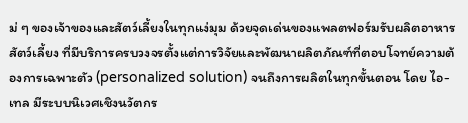ม่ ๆ ของเจ้าของและสัตว์เลี้ยงในทุกแง่มุม ด้วยจุดเด่นของแพลตฟอร์มรับผลิตอาหารสัตว์เลี้ยง ที่มีบริการครบวงจรตั้งแต่การวิจัยและพัฒนาผลิตภัณฑ์ที่ตอบโจทย์ความต้องการเฉพาะตัว (personalized solution) จนถึงการผลิตในทุกขั้นตอน โดย ไอ-เทล มีระบบนิเวศเชิงนวัตกร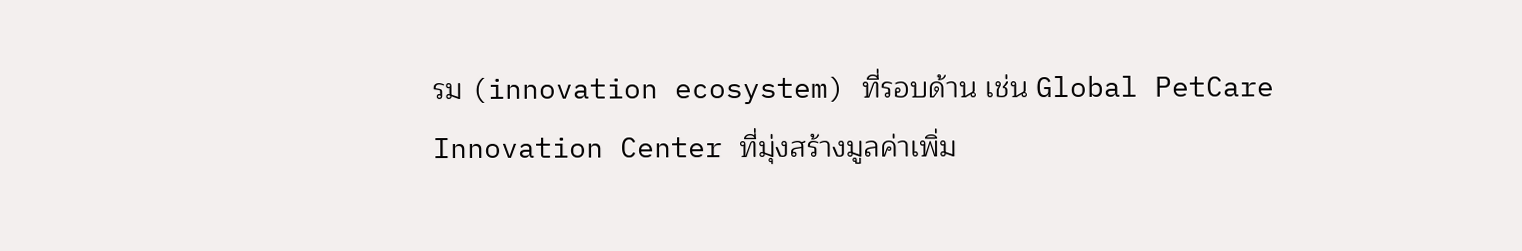รม (innovation ecosystem) ที่รอบด้าน เช่น Global PetCare Innovation Center ที่มุ่งสร้างมูลค่าเพิ่ม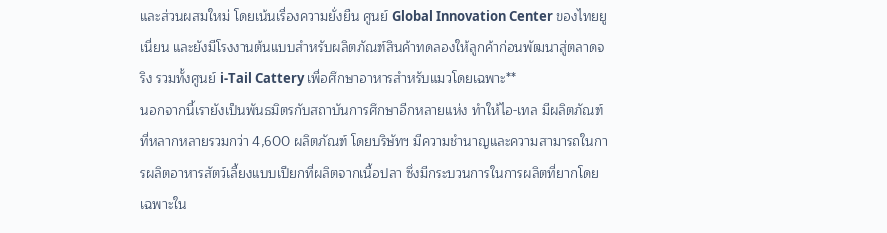และส่วนผสมใหม่ โดยเน้นเรื่องความยั่งยืน ศูนย์ Global Innovation Center ของไทยยูเนี่ยน และยังมีโรงงานต้นแบบสำหรับผลิตภัณฑ์สินค้าทดลองให้ลูกค้าก่อนพัฒนาสู่ตลาดจริง รวมทั้งศูนย์ i-Tail Cattery เพื่อศึกษาอาหารสำหรับแมวโดยเฉพาะ**
นอกจากนี้เรายังเป็นพันธมิตรกับสถาบันการศึกษาอีกหลายแห่ง ทำให้ไอ-เทล มีผลิตภัณฑ์ที่หลากหลายรวมกว่า 4,600 ผลิตภัณฑ์ โดยบริษัทฯ มีความชำนาญและความสามารถในการผลิตอาหารสัตว์เลี้ยงแบบเปียกที่ผลิตจากเนื้อปลา ซึ่งมีกระบวนการในการผลิตที่ยากโดยเฉพาะใน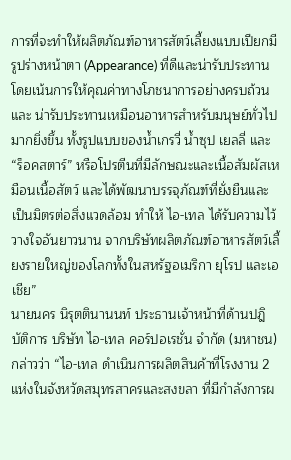การที่จะทำให้ผลิตภัณฑ์อาหารสัตว์เลี้ยงแบบเปียกมีรูปร่างหน้าตา (Appearance) ที่ดีและน่ารับประทาน โดยเน้นการให้คุณค่าทางโภชนาการอย่างครบถ้วน และ น่ารับประทานเหมือนอาหารสำหรับมนุษย์ทั่วไปมากยิ่งขึ้น ทั้งรูปแบบของน้ำเกรวี่ น้ำซุป เยลลี่ และ “ร็อคสตาร์” หรือโปรตีนที่มีลักษณะและเนื้อสัมผัสเหมือนเนื้อสัตว์ และได้พัฒนาบรรจุภัณฑ์ที่ยั่งยืนและเป็นมิตรต่อสิ่งแวดล้อม ทำให้ ไอ-เทล ได้รับความไว้วางใจอันยาวนาน จากบริษัทผลิตภัณฑ์อาหารสัตว์เลี้ยงรายใหญ่ของโลกทั้งในสหรัฐอเมริกา ยุโรป และเอเชีย”
นายนคร นิรุตตินานนท์ ประธานเจ้าหน้าที่ด้านปฎิบัติการ บริษัท ไอ-เทล คอร์ปอเรชั่น จำกัด (มหาชน) กล่าวว่า “ไอ-เทล ดำเนินการผลิตสินค้าที่โรงงาน 2 แห่งในจังหวัดสมุทรสาครและสงขลา ที่มีกำลังการผ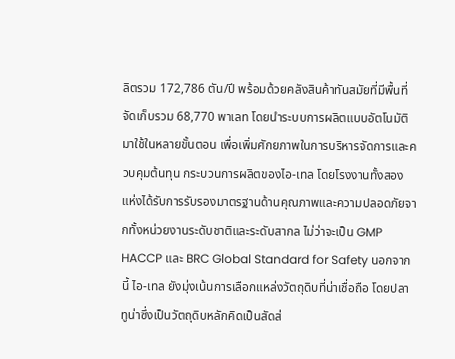ลิตรวม 172,786 ตัน/ปี พร้อมด้วยคลังสินค้าทันสมัยที่มีพื้นที่จัดเก็บรวม 68,770 พาเลท โดยนำระบบการผลิตแบบอัตโนมัติมาใช้ในหลายขั้นตอน เพื่อเพิ่มศักยภาพในการบริหารจัดการและควบคุมต้นทุน กระบวนการผลิตของไอ-เทล โดยโรงงานทั้งสองแห่งได้รับการรับรองมาตรฐานด้านคุณภาพและความปลอดภัยจากทั้งหน่วยงานระดับชาติและระดับสากล ไม่ว่าจะเป็น GMP HACCP และ BRC Global Standard for Safety นอกจากนี้ ไอ-เทล ยังมุ่งเน้นการเลือกแหล่งวัตถุดิบที่น่าเชื่อถือ โดยปลาทูน่าซึ่งเป็นวัตถุดิบหลักคิดเป็นสัดส่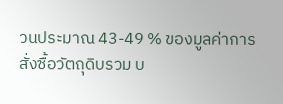วนประมาณ 43-49 % ของมูลค่าการสั่งซื้อวัตถุดิบรวม บ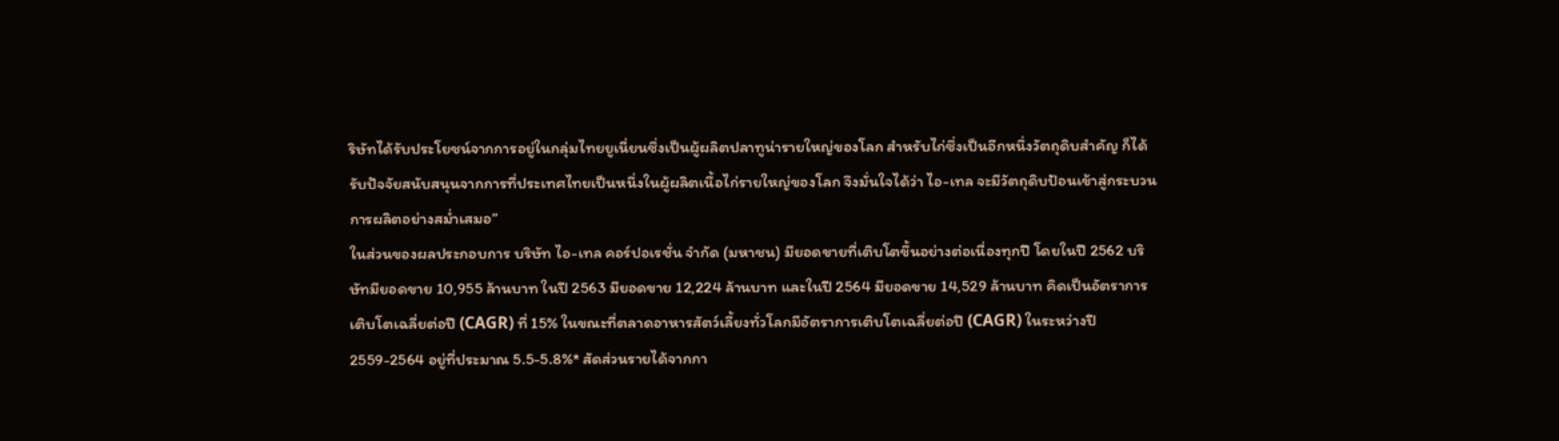ริษัทได้รับประโยชน์จากการอยู่ในกลุ่มไทยยูเนี่ยนซึ่งเป็นผู้ผลิตปลาทูน่ารายใหญ่ของโลก สำหรับไก่ซึ่งเป็นอีกหนึ่งวัตถุดิบสำคัญ ก็ได้รับปัจจัยสนับสนุนจากการที่ประเทศไทยเป็นหนึ่งในผู้ผลิตเนื้อไก่รายใหญ่ของโลก จึงมั่นใจได้ว่า ไอ-เทล จะมีวัตถุดิบป้อนเข้าสู่กระบวนการผลิตอย่างสม่ำเสมอ”
ในส่วนของผลประกอบการ บริษัท ไอ-เทล คอร์ปอเรชั่น จำกัด (มหาชน) มียอดขายที่เติบโตขึ้นอย่างต่อเนื่องทุกปี โดยในปี 2562 บริษัทมียอดขาย 10,955 ล้านบาท ในปี 2563 มียอดขาย 12,224 ล้านบาท และในปี 2564 มียอดขาย 14,529 ล้านบาท คิดเป็นอัตราการเติบโตเฉลี่ยต่อปี (CAGR) ที่ 15% ในขณะที่ตลาดอาหารสัตว์เลี้ยงทั่วโลกมีอัตราการเติบโตเฉลี่ยต่อปี (CAGR) ในระหว่างปี 2559-2564 อยู่ที่ประมาณ 5.5-5.8%* สัดส่วนรายได้จากกา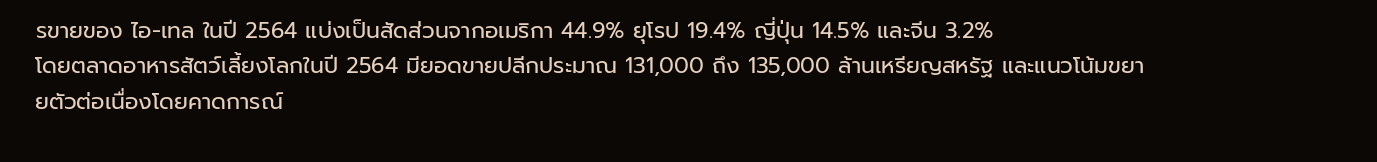รขายของ ไอ-เทล ในปี 2564 แบ่งเป็นสัดส่วนจากอเมริกา 44.9% ยุโรป 19.4% ญี่ปุ่น 14.5% และจีน 3.2%
โดยตลาดอาหารสัตว์เลี้ยงโลกในปี 2564 มียอดขายปลีกประมาณ 131,000 ถึง 135,000 ล้านเหรียญสหรัฐ และแนวโน้มขยายตัวต่อเนื่องโดยคาดการณ์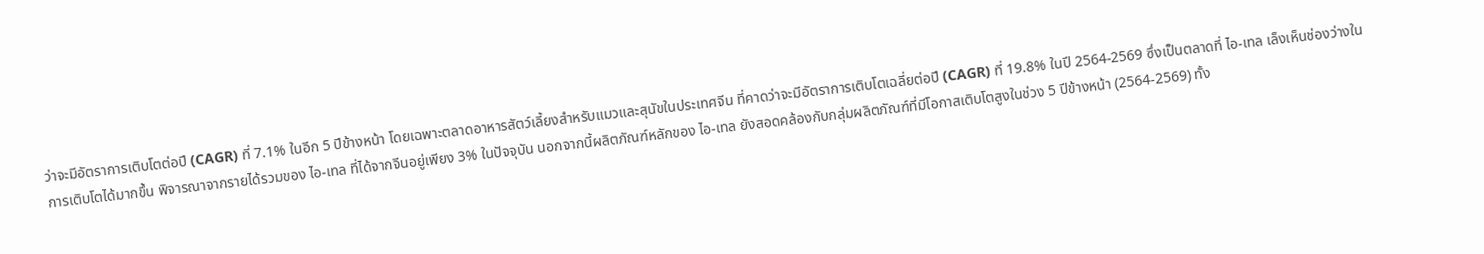ว่าจะมีอัตราการเติบโตต่อปี (CAGR) ที่ 7.1% ในอีก 5 ปีข้างหน้า โดยเฉพาะตลาดอาหารสัตว์เลี้ยงสำหรับแมวและสุนัขในประเทศจีน ที่คาดว่าจะมีอัตราการเติบโตเฉลี่ยต่อปี (CAGR) ที่ 19.8% ในปี 2564-2569 ซึ่งเป็นตลาดที่ ไอ-เทล เล็งเห็นช่องว่างในการเติบโตได้มากขึ้น พิจารณาจากรายได้รวมของ ไอ-เทล ที่ได้จากจีนอยู่เพียง 3% ในปัจจุบัน นอกจากนี้ผลิตภัณฑ์หลักของ ไอ-เทล ยังสอดคล้องกับกลุ่มผลิตภัณฑ์ที่มีโอกาสเติบโตสูงในช่วง 5 ปีข้างหน้า (2564-2569) ทั้ง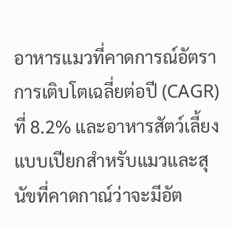อาหารแมวที่คาดการณ์อัตราการเติบโตเฉลี่ยต่อปี (CAGR) ที่ 8.2% และอาหารสัตว์เลี้ยงแบบเปียกสำหรับแมวและสุนัขที่คาดกาณ์ว่าจะมีอัต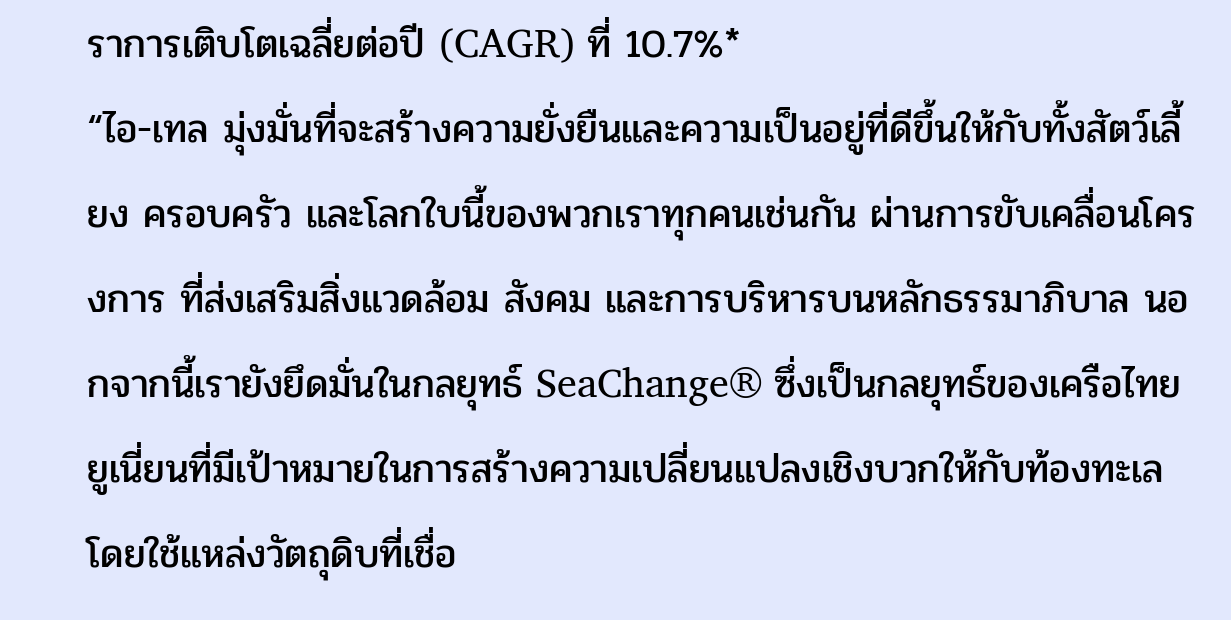ราการเติบโตเฉลี่ยต่อปี (CAGR) ที่ 10.7%*
“ไอ-เทล มุ่งมั่นที่จะสร้างความยั่งยืนและความเป็นอยู่ที่ดีขึ้นให้กับทั้งสัตว์เลี้ยง ครอบครัว และโลกใบนี้ของพวกเราทุกคนเช่นกัน ผ่านการขับเคลื่อนโครงการ ที่ส่งเสริมสิ่งแวดล้อม สังคม และการบริหารบนหลักธรรมาภิบาล นอกจากนี้เรายังยึดมั่นในกลยุทธ์ SeaChange® ซึ่งเป็นกลยุทธ์ของเครือไทยยูเนี่ยนที่มีเป้าหมายในการสร้างความเปลี่ยนแปลงเชิงบวกให้กับท้องทะเล โดยใช้แหล่งวัตถุดิบที่เชื่อ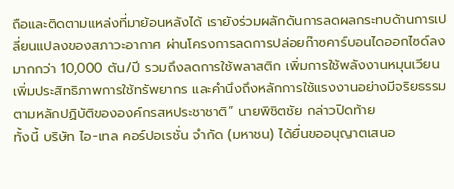ถือและติดตามแหล่งที่มาย้อนหลังได้ เรายังร่วมผลักดันการลดผลกระทบด้านการเปลี่ยนแปลงของสภาวะอากาศ ผ่านโครงการลดการปล่อยก๊าซคาร์บอนไดออกไซด์ลงมากกว่า 10,000 ตัน/ปี รวมถึงลดการใช้พลาสติก เพิ่มการใช้พลังงานหมุนเวียน เพิ่มประสิทธิภาพการใช้ทรัพยากร และคำนึงถึงหลักการใช้แรงงานอย่างมีจริยธรรมตามหลักปฏิบัติขององค์กรสหประชาชาติ” นายพิชิตชัย กล่าวปิดท้าย
ทั้งนี้ บริษัท ไอ-เทล คอร์ปอเรชั่น จำกัด (มหาชน) ได้ยื่นขออนุญาตเสนอ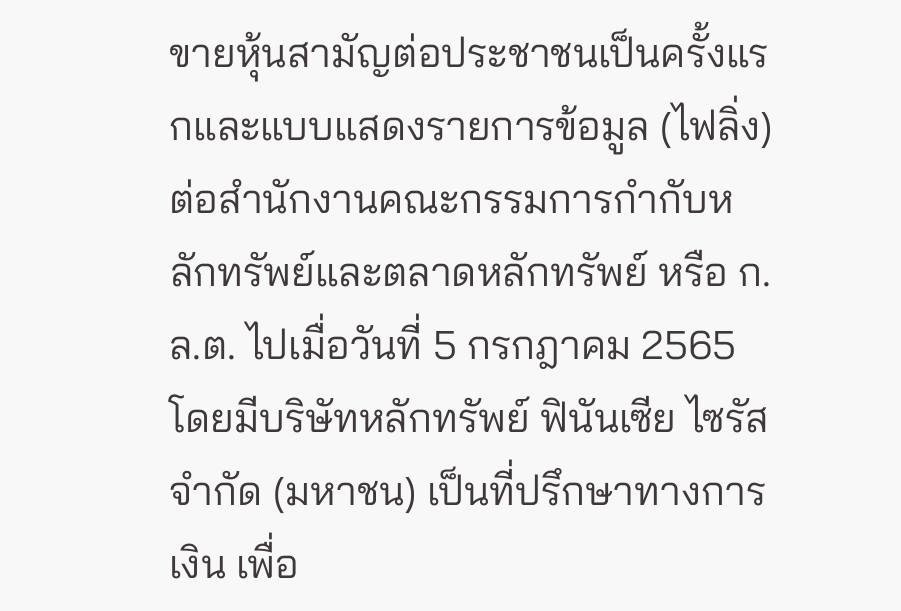ขายหุ้นสามัญต่อประชาชนเป็นครั้งแรกและแบบแสดงรายการข้อมูล (ไฟลิ่ง) ต่อสำนักงานคณะกรรมการกำกับหลักทรัพย์และตลาดหลักทรัพย์ หรือ ก.ล.ต. ไปเมื่อวันที่ 5 กรกฎาคม 2565 โดยมีบริษัทหลักทรัพย์ ฟินันเซีย ไซรัส จำกัด (มหาชน) เป็นที่ปรึกษาทางการเงิน เพื่อ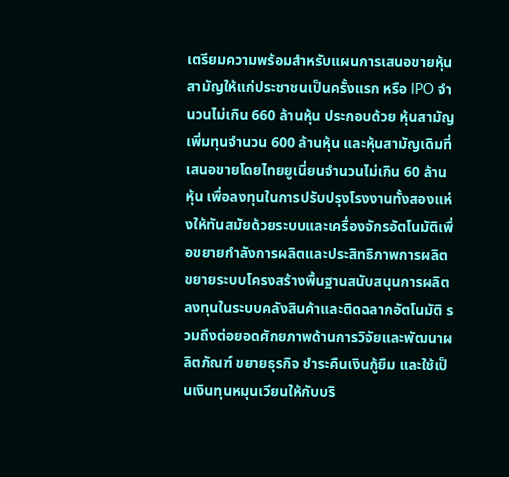เตรียมความพร้อมสำหรับแผนการเสนอขายหุ้นสามัญให้แก่ประชาชนเป็นครั้งแรก หรือ IPO จำนวนไม่เกิน 660 ล้านหุ้น ประกอบด้วย หุ้นสามัญเพิ่มทุนจำนวน 600 ล้านหุ้น และหุ้นสามัญเดิมที่เสนอขายโดยไทยยูเนี่ยนจำนวนไม่เกิน 60 ล้านหุ้น เพื่อลงทุนในการปรับปรุงโรงงานทั้งสองแห่งให้ทันสมัยด้วยระบบและเครื่องจักรอัตโนมัติเพื่อขยายกำลังการผลิตและประสิทธิภาพการผลิต ขยายระบบโครงสร้างพื้นฐานสนับสนุนการผลิต ลงทุนในระบบคลังสินค้าและติดฉลากอัตโนมัติ รวมถึงต่อยอดศักยภาพด้านการวิจัยและพัฒนาผลิตภัณฑ์ ขยายธุรกิจ ชำระคืนเงินกู้ยืม และใช้เป็นเงินทุนหมุนเวียนให้กับบริ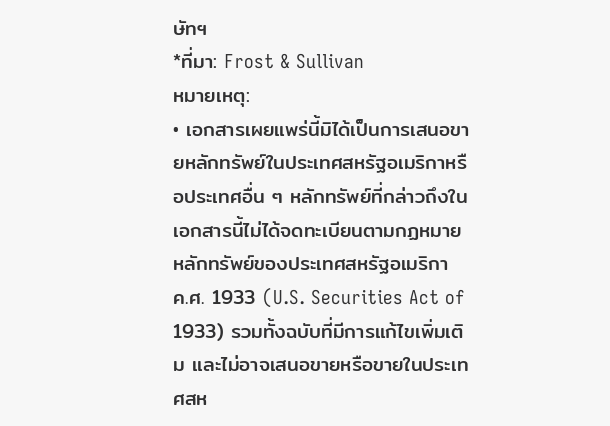ษัทฯ
*ที่มา: Frost & Sullivan
หมายเหตุ:
• เอกสารเผยแพร่นี้มิได้เป็นการเสนอขายหลักทรัพย์ในประเทศสหรัฐอเมริกาหรือประเทศอื่น ๆ หลักทรัพย์ที่กล่าวถึงในเอกสารนี้ไม่ได้จดทะเบียนตามกฏหมายหลักทรัพย์ของประเทศสหรัฐอเมริกา ค.ศ. 1933 (U.S. Securities Act of 1933) รวมทั้งฉบับที่มีการแก้ไขเพิ่มเติม และไม่อาจเสนอขายหรือขายในประเทศสห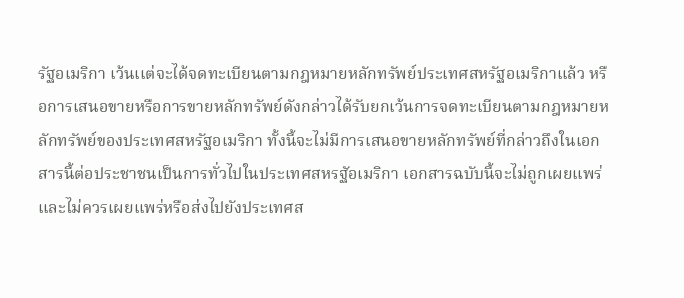รัฐอเมริกา เว้นเเต่จะได้จดทะเบียนตามกฎหมายหลักทรัพย์ประเทศสหรัฐอเมริกาแล้ว หรือการเสนอขายหรือการขายหลักทรัพย์ดังกล่าวได้รับยกเว้นการจดทะเบียนตามกฎหมายหลักทรัพย์ของประเทศสหรัฐอเมริกา ทั้งนี้จะไม่มีการเสนอขายหลักทรัพย์ที่กล่าวถึงในเอกสารนี้ต่อประชาชนเป็นการทั่วไปในประเทศสหรฐัอเมริกา เอกสารฉบับนี้จะไม่ถูกเผยแพร่และไม่ควรเผยแพร่หรือส่งไปยังประเทศส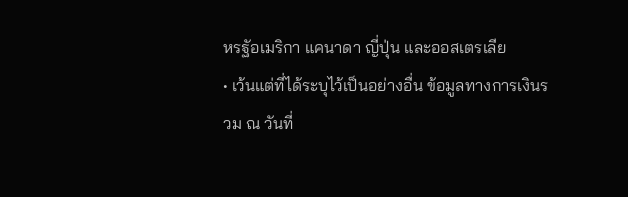หรฐัอเมริกา แคนาดา ญี่ปุ่น และออสเตรเลีย
• เว้นแต่ที่ได้ระบุไว้เป็นอย่างอื่น ข้อมูลทางการเงินรวม ณ วันที่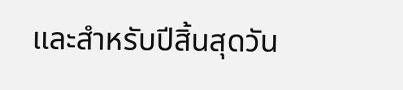และสำหรับปีสิ้นสุดวัน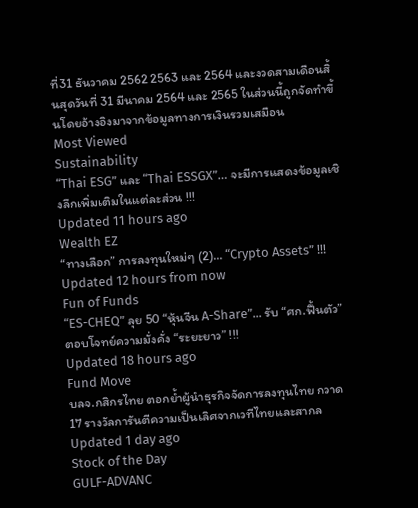ที่31 ธันวาคม 2562 2563 และ 2564 และงวดสามเดือนสิ้นสุดวันที่ 31 มีนาคม 2564 และ 2565 ในส่วนนี้ถูกจัดทำขึ้นโดยอ้างอิงมาจากข้อมูลทางการเงินรวมเสมือน
Most Viewed
Sustainability
“Thai ESG” และ “Thai ESSGX”… จะมีการแสดงข้อมูลเชิงลึกเพิ่มเติมในแต่ละส่วน !!!
Updated 11 hours ago
Wealth EZ
“ทางเลือก” การลงทุนใหม่ๆ (2)… “Crypto Assets” !!!
Updated 12 hours from now
Fun of Funds
“ES-CHEQ” ลุย 50 “หุ้นจีน A-Share”... รับ “ศก.ฟื้นตัว” ตอบโจทย์ความมั่งคั่ง “ระยะยาว” !!!
Updated 18 hours ago
Fund Move
บลจ.กสิกรไทย ตอกย้ำผู้นำธุรกิจจัดการลงทุนไทย กวาด 17 รางวัลการันตีความเป็นเลิศจากเวทีไทยและสากล
Updated 1 day ago
Stock of the Day
GULF-ADVANC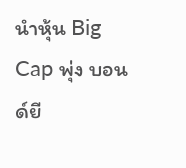นำหุ้น Big Cap พุ่ง บอนด์ยี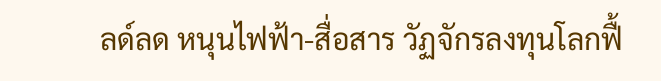ลด์ลด หนุนไฟฟ้า-สื่อสาร วัฏจักรลงทุนโลกฟื้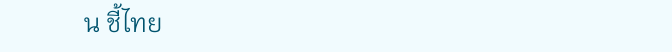น ชี้ไทย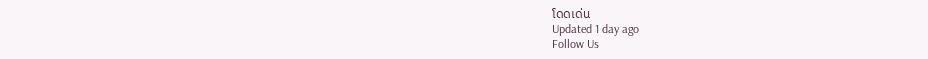โดดเด่น
Updated 1 day ago
Follow Us